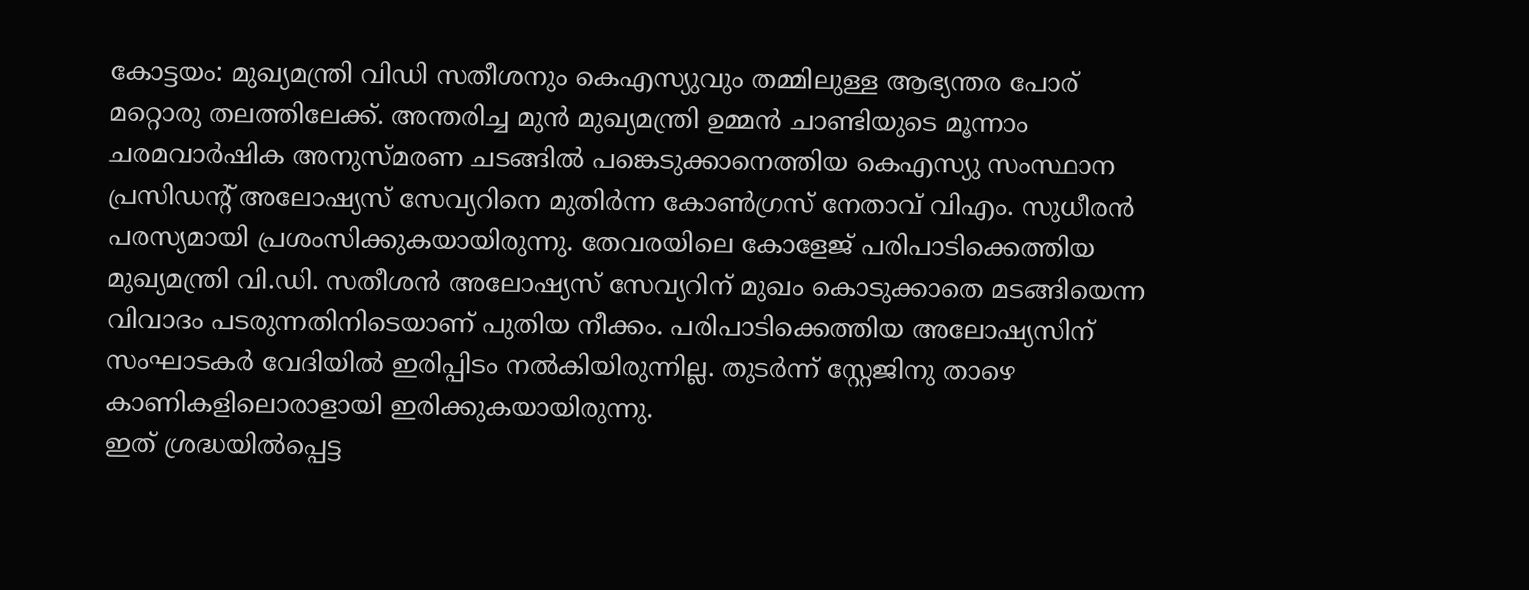കോട്ടയം: മുഖ്യമന്ത്രി വിഡി സതീശനും കെഎസ്യുവും തമ്മിലുള്ള ആഭ്യന്തര പോര് മറ്റൊരു തലത്തിലേക്ക്. അന്തരിച്ച മുൻ മുഖ്യമന്ത്രി ഉമ്മൻ ചാണ്ടിയുടെ മൂന്നാം ചരമവാർഷിക അനുസ്മരണ ചടങ്ങിൽ പങ്കെടുക്കാനെത്തിയ കെഎസ്യു സംസ്ഥാന പ്രസിഡന്റ് അലോഷ്യസ് സേവ്യറിനെ മുതിർന്ന കോൺഗ്രസ് നേതാവ് വിഎം. സുധീരൻ പരസ്യമായി പ്രശംസിക്കുകയായിരുന്നു. തേവരയിലെ കോളേജ് പരിപാടിക്കെത്തിയ മുഖ്യമന്ത്രി വി.ഡി. സതീശൻ അലോഷ്യസ് സേവ്യറിന് മുഖം കൊടുക്കാതെ മടങ്ങിയെന്ന വിവാദം പടരുന്നതിനിടെയാണ് പുതിയ നീക്കം. പരിപാടിക്കെത്തിയ അലോഷ്യസിന് സംഘാടകർ വേദിയിൽ ഇരിപ്പിടം നൽകിയിരുന്നില്ല. തുടർന്ന് സ്റ്റേജിനു താഴെ കാണികളിലൊരാളായി ഇരിക്കുകയായിരുന്നു.
ഇത് ശ്രദ്ധയിൽപ്പെട്ട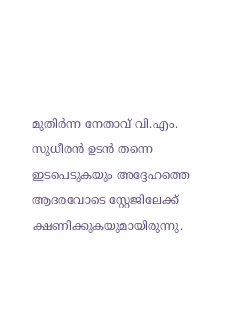മുതിർന്ന നേതാവ് വി.എം. സുധീരൻ ഉടൻ തന്നെ ഇടപെടുകയും അദ്ദേഹത്തെ ആദരവോടെ സ്റ്റേജിലേക്ക് ക്ഷണിക്കുകയുമായിരുന്നു.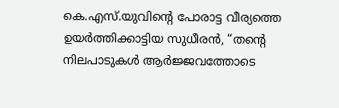കെ.എസ്.യുവിന്റെ പോരാട്ട വീര്യത്തെ ഉയർത്തിക്കാട്ടിയ സുധീരൻ, “തന്റെ നിലപാടുകൾ ആർജ്ജവത്തോടെ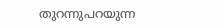തുറന്നുപറയുന്ന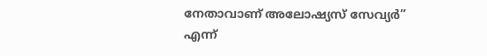നേതാവാണ് അലോഷ്യസ് സേവ്യർ” എന്ന്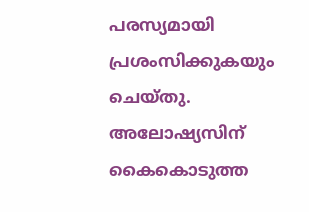പരസ്യമായി പ്രശംസിക്കുകയും ചെയ്തു. അലോഷ്യസിന് കൈകൊടുത്ത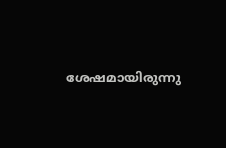ശേഷമായിരുന്നു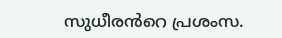സുധീരൻറെ പ്രശംസ.